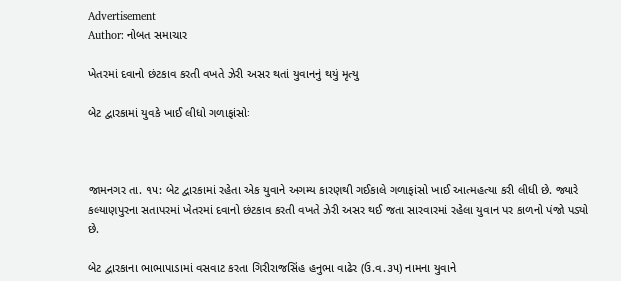Advertisement
Author: નોબત સમાચાર

ખેતરમાં દવાનો છંટકાવ કરતી વખતે ઝેરી અસર થતાં યુવાનનું થયું મૃત્યુ

બેટ દ્વારકામાં યુવકે ખાઈ લીધો ગળાફાંસોઃ



જામનગર તા. ૧૫: બેટ દ્વારકામાં રહેતા એક યુવાને અગમ્ય કારણથી ગઈકાલે ગળાફાંસો ખાઈ આત્મહત્યા કરી લીધી છે. જ્યારે કલ્યાણપુરના સતાપરમાં ખેતરમાં દવાનો છંટકાવ કરતી વખતે ઝેરી અસર થઈ જતા સારવારમાં રહેલા યુવાન પર કાળનો પંજો પડ્યો છે.

બેટ દ્વારકાના ભાભાપાડામાં વસવાટ કરતા ગિરીરાજસિંહ હનુભા વાઢેર (ઉ.વ.૩૫) નામના યુવાને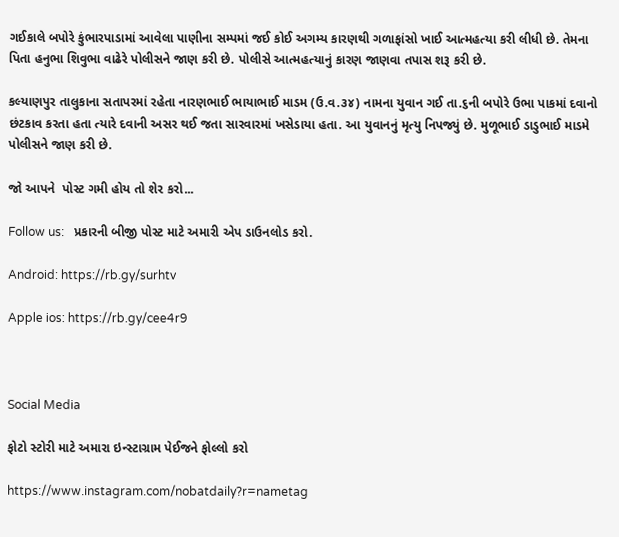ગઈકાલે બપોરે કુંભારપાડામાં આવેલા પાણીના સમ્પમાં જઈ કોઈ અગમ્ય કારણથી ગળાફાંસો ખાઈ આત્મહત્યા કરી લીધી છે. તેમના પિતા હનુભા શિવુભા વાઢેરે પોલીસને જાણ કરી છે. પોલીસે આત્મહત્યાનું કારણ જાણવા તપાસ શરૂ કરી છે.

કલ્યાણપુર તાલુકાના સતાપરમાં રહેતા નારણભાઈ ભાયાભાઈ માડમ (ઉ.વ.૩૪) નામના યુવાન ગઈ તા.૬ની બપોરે ઉભા પાકમાં દવાનો છંટકાવ કરતા હતા ત્યારે દવાની અસર થઈ જતા સારવારમાં ખસેડાયા હતા. આ યુવાનનું મૃત્યુ નિપજ્યું છે. મુળૂભાઈ ડાડુભાઈ માડમે પોલીસને જાણ કરી છે.

જો આપને  પોસ્ટ ગમી હોય તો શેર કરો...

Follow us:   પ્રકારની બીજી પોસ્ટ માટે અમારી એપ ડાઉનલોડ કરો.

Android: https://rb.gy/surhtv

Apple ios: https://rb.gy/cee4r9



Social Media

ફોટો સ્ટોરી માટે અમારા ઇન્સ્ટાગ્રામ પેઈજને ફોલ્લો કરો

https://www.instagram.com/nobatdaily?r=nametag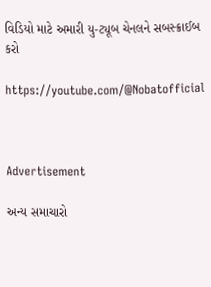વિડિયો માટે અમારી યુ-ટ્યૂબ ચેનલને સબસ્ક્રાઈબ કરો

https://youtube.com/@Nobatofficial



Advertisement

અન્ય સમાચારો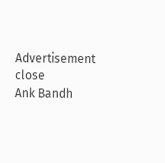Advertisement
close
Ank Bandh